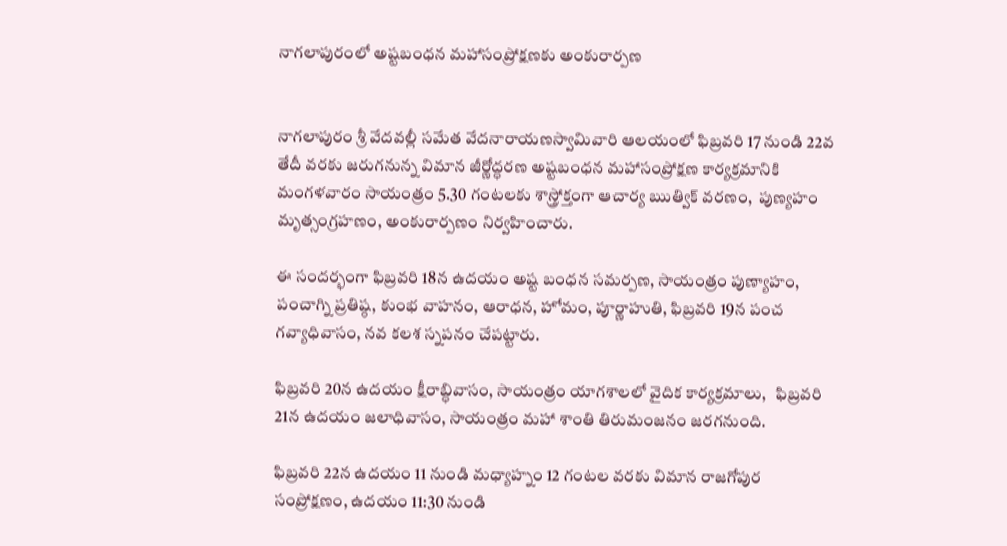నాగలాపురంలో అష్ట‌బంధ‌న మ‌హాసంప్రోక్ష‌ణ‌కు అంకురార్పణ


నాగలాపురం శ్రీ వేదవల్లీ సమేత వేదనారాయణస్వామివారి ఆలయంలో ఫిబ్ర‌వ‌రి 17 నుండి 22వ తేదీ వ‌ర‌కు జరుగనున్న విమాన జీర్ణోద్ధరణ అష్ట‌బంధ‌న మ‌హాసంప్రోక్ష‌ణ కార్యక్రమానికి మంగళవారం సాయంత్రం 5.30 గంట‌ల‌కు శాస్త్రోక్తంగా ఆచార్య ఋత్విక్ వర‌ణం,  పుణ్య‌హ‌ం మృత్సంగ్రహణం, అంకురార్ప‌ణం నిర్వహించారు.

ఈ సందర్భంగా ఫిబ్రవరి 18న ఉద‌యం అష్ట బంధన సమర్పణ, సాయంత్రం పుణ్యాహం, పంచాగ్ని ప్రతిష్ఠ, కుంభ వాహనం, ఆరాధన, హోమం, పూర్ణాహుతి, ఫిబ్రవరి 19న పంచ గవ్యాధివాసం, నవ కలశ స్నపనం చేపట్టారు.

ఫిబ్రవరి 20న ఉద‌యం క్షీరాబ్ధివాసం, సాయంత్రం యాగశాలలో వైదిక కార్యక్రమాలు,   ఫిబ్రవరి 21న ఉదయం జలాధివాసం, సాయంత్రం మహా శాంతి తిరుమంజనం జరగనుంది.

ఫిబ్రవరి 22న ఉదయం 11 నుండి మధ్యాహ్నం 12 గంటల వరకు విమాన రాజగోపుర సంప్రోక్షణం, ఉదయం 11:30 నుండి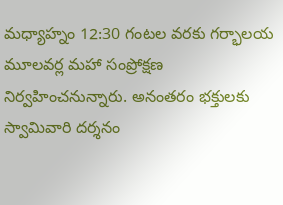మధ్యాహ్నం 12:30 గంటల వరకు గర్భాలయ మూలవర్ల మహా సంప్రోక్షణ నిర్వహించనున్నారు. అనంతరం భక్తులకు స్వామివారి దర్శనం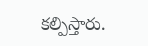కల్పిస్తారు.